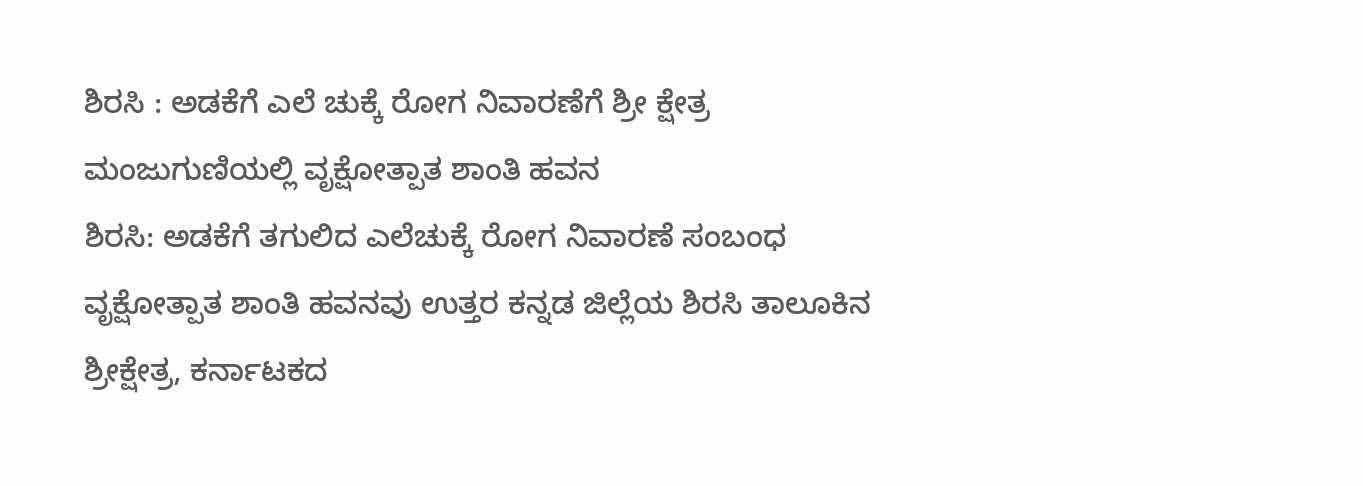ಶಿರಸಿ : ಅಡಕೆಗೆ ಎಲೆ ಚುಕ್ಕೆ ರೋಗ ನಿವಾರಣೆಗೆ ಶ್ರೀ ಕ್ಷೇತ್ರ ಮಂಜುಗುಣಿಯಲ್ಲಿ ವೃಕ್ಷೋತ್ಪಾತ ಶಾಂತಿ ಹವನ
ಶಿರಸಿ: ಅಡಕೆಗೆ ತಗುಲಿದ ಎಲೆಚುಕ್ಕೆ ರೋಗ ನಿವಾರಣೆ ಸಂಬಂಧ ವೃಕ್ಷೋತ್ಪಾತ ಶಾಂತಿ ಹವನವು ಉತ್ತರ ಕನ್ನಡ ಜಿಲ್ಲೆಯ ಶಿರಸಿ ತಾಲೂಕಿನ ಶ್ರೀಕ್ಷೇತ್ರ, ಕರ್ನಾಟಕದ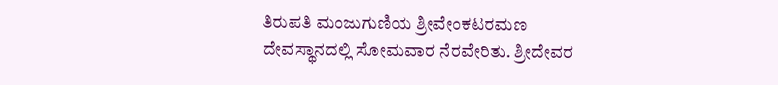ತಿರುಪತಿ ಮಂಜುಗುಣಿಯ ಶ್ರೀವೇಂಕಟರಮಣ ದೇವಸ್ಥಾನದಲ್ಲಿ ಸೋಮವಾರ ನೆರವೇರಿತು. ಶ್ರೀದೇವರ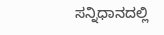ಸನ್ನಿಧಾನದಲ್ಲಿ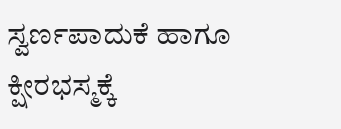ಸ್ವರ್ಣಪಾದುಕೆ ಹಾಗೂ ಕ್ಷೀರಭಸ್ಮಕ್ಕೆ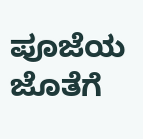ಪೂಜೆಯ ಜೊತೆಗೆ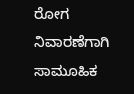ರೋಗ ನಿವಾರಣೆಗಾಗಿ ಸಾಮೂಹಿಕ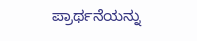ಪ್ರಾರ್ಥನೆಯನ್ನು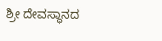ಶ್ರೀ ದೇವಸ್ಥಾನದ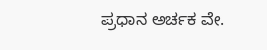ಪ್ರಧಾನ ಅರ್ಚಕ ವೇ.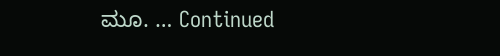ಮೂ. … Continued